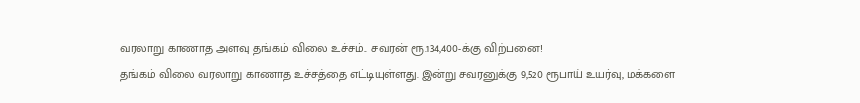வரலாறு காணாத அளவு தங்கம் விலை உச்சம்.. சவரன் ரூ.134,400-க்கு விற்பனை!
தங்கம் விலை வரலாறு காணாத உச்சத்தை எட்டியுள்ளது. இன்று சவரனுக்கு 9,520 ரூபாய் உயர்வு, மக்களை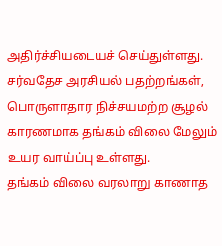அதிர்ச்சியடையச் செய்துள்ளது. சர்வதேச அரசியல் பதற்றங்கள், பொருளாதார நிச்சயமற்ற சூழல் காரணமாக தங்கம் விலை மேலும் உயர வாய்ப்பு உள்ளது.
தங்கம் விலை வரலாறு காணாத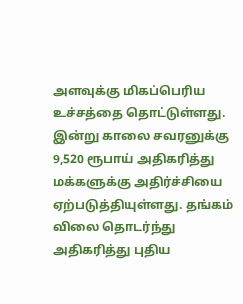அளவுக்கு மிகப்பெரிய உச்சத்தை தொட்டுள்ளது. இன்று காலை சவரனுக்கு 9,520 ரூபாய் அதிகரித்து மக்களுக்கு அதிர்ச்சியை ஏற்படுத்தியுள்ளது. தங்கம் விலை தொடர்ந்து அதிகரித்து புதிய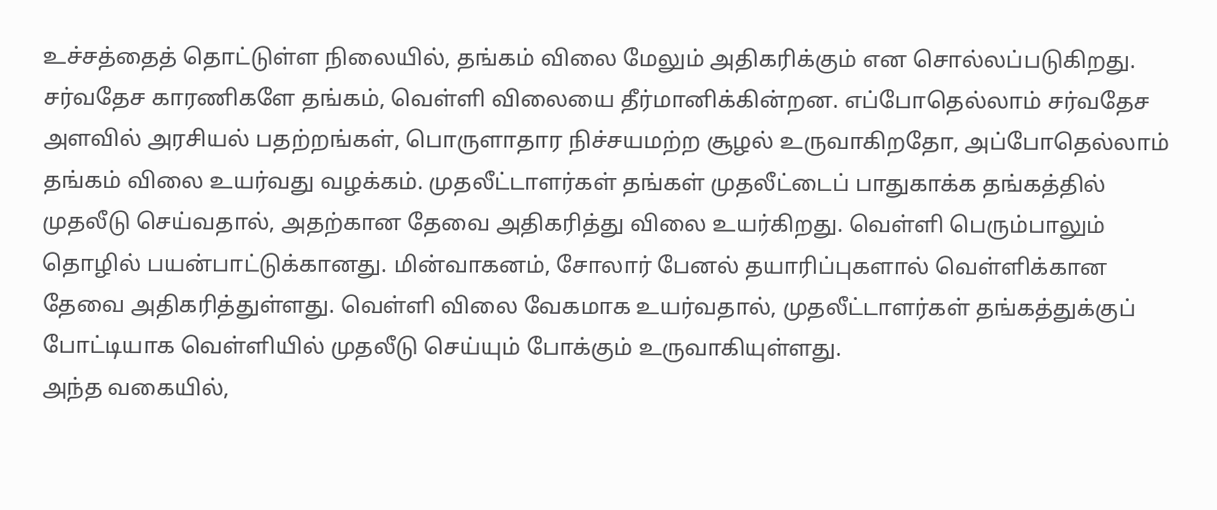உச்சத்தைத் தொட்டுள்ள நிலையில், தங்கம் விலை மேலும் அதிகரிக்கும் என சொல்லப்படுகிறது.
சர்வதேச காரணிகளே தங்கம், வெள்ளி விலையை தீர்மானிக்கின்றன. எப்போதெல்லாம் சர்வதேச அளவில் அரசியல் பதற்றங்கள், பொருளாதார நிச்சயமற்ற சூழல் உருவாகிறதோ, அப்போதெல்லாம் தங்கம் விலை உயர்வது வழக்கம். முதலீட்டாளர்கள் தங்கள் முதலீட்டைப் பாதுகாக்க தங்கத்தில் முதலீடு செய்வதால், அதற்கான தேவை அதிகரித்து விலை உயர்கிறது. வெள்ளி பெரும்பாலும் தொழில் பயன்பாட்டுக்கானது. மின்வாகனம், சோலார் பேனல் தயாரிப்புகளால் வெள்ளிக்கான தேவை அதிகரித்துள்ளது. வெள்ளி விலை வேகமாக உயர்வதால், முதலீட்டாளர்கள் தங்கத்துக்குப் போட்டியாக வெள்ளியில் முதலீடு செய்யும் போக்கும் உருவாகியுள்ளது.
அந்த வகையில்,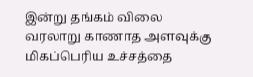இன்று தங்கம் விலை வரலாறு காணாத அளவுக்கு மிகப்பெரிய உச்சத்தை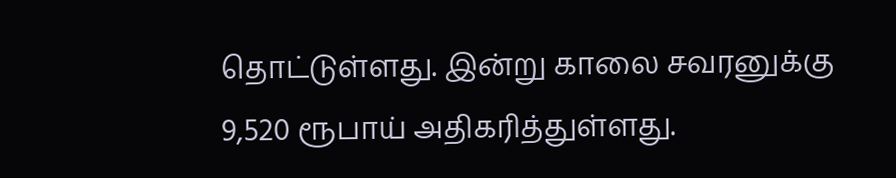தொட்டுள்ளது. இன்று காலை சவரனுக்கு 9,520 ரூபாய் அதிகரித்துள்ளது.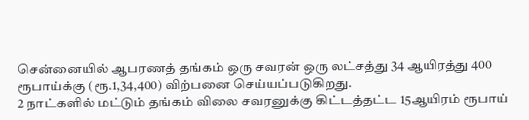சென்னையில் ஆபரணத் தங்கம் ஒரு சவரன் ஒரு லட்சத்து 34 ஆயிரத்து 400 ரூபாய்க்கு (ரூ.1,34,400) விற்பனை செய்யப்படுகிறது.
2 நாட்களில் மட்டும் தங்கம் விலை சவரனுக்கு கிட்டத்தட்ட 15ஆயிரம் ரூபாய்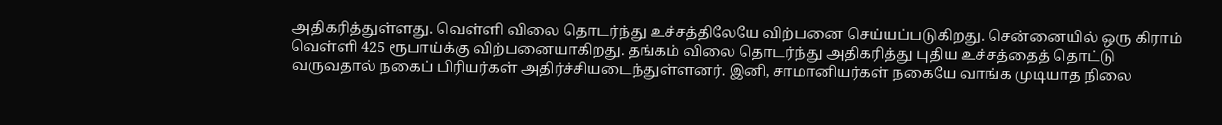அதிகரித்துள்ளது. வெள்ளி விலை தொடர்ந்து உச்சத்திலேயே விற்பனை செய்யப்படுகிறது. சென்னையில் ஒரு கிராம் வெள்ளி 425 ரூபாய்க்கு விற்பனையாகிறது. தங்கம் விலை தொடர்ந்து அதிகரித்து புதிய உச்சத்தைத் தொட்டு வருவதால் நகைப் பிரியர்கள் அதிர்ச்சியடைந்துள்ளனர். இனி, சாமானியர்கள் நகையே வாங்க முடியாத நிலை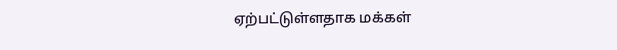ஏற்பட்டுள்ளதாக மக்கள்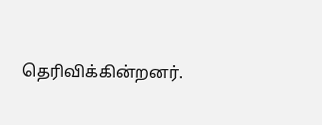தெரிவிக்கின்றனர்.